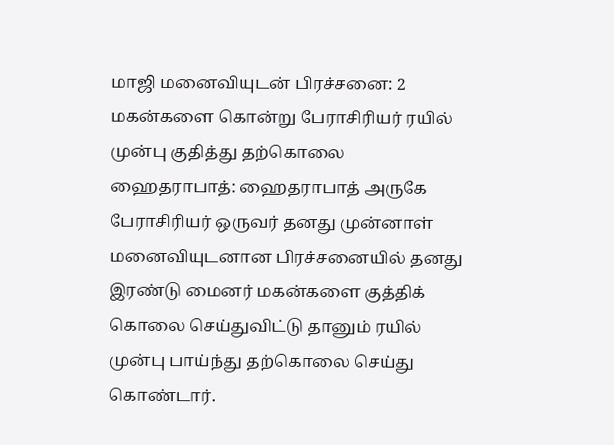மாஜி மனைவியுடன் பிரச்சனை: 2 மகன்களை கொன்று பேராசிரியர் ரயில் முன்பு குதித்து தற்கொலை
ஹைதராபாத்: ஹைதராபாத் அருகே பேராசிரியர் ஒருவர் தனது முன்னாள் மனைவியுடனான பிரச்சனையில் தனது இரண்டு மைனர் மகன்களை குத்திக் கொலை செய்துவிட்டு தானும் ரயில் முன்பு பாய்ந்து தற்கொலை செய்து கொண்டார்.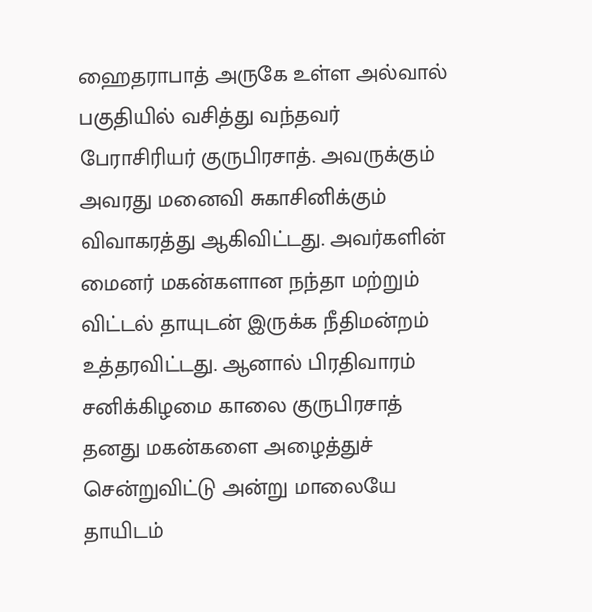ஹைதராபாத் அருகே உள்ள அல்வால் பகுதியில் வசித்து வந்தவர் பேராசிரியர் குருபிரசாத். அவருக்கும் அவரது மனைவி சுகாசினிக்கும் விவாகரத்து ஆகிவிட்டது. அவர்களின் மைனர் மகன்களான நந்தா மற்றும் விட்டல் தாயுடன் இருக்க நீதிமன்றம் உத்தரவிட்டது. ஆனால் பிரதிவாரம் சனிக்கிழமை காலை குருபிரசாத் தனது மகன்களை அழைத்துச் சென்றுவிட்டு அன்று மாலையே தாயிடம்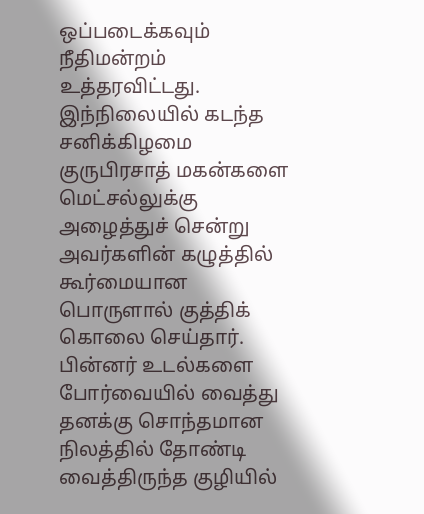ஒப்படைக்கவும் நீதிமன்றம் உத்தரவிட்டது.
இந்நிலையில் கடந்த சனிக்கிழமை குருபிரசாத் மகன்களை மெட்சல்லுக்கு அழைத்துச் சென்று அவர்களின் கழுத்தில் கூர்மையான பொருளால் குத்திக் கொலை செய்தார். பின்னர் உடல்களை போர்வையில் வைத்து தனக்கு சொந்தமான நிலத்தில் தோண்டி வைத்திருந்த குழியில்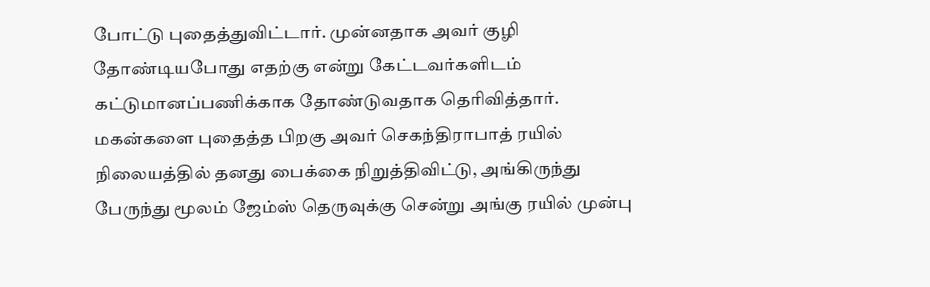போட்டு புதைத்துவிட்டார். முன்னதாக அவர் குழி தோண்டியபோது எதற்கு என்று கேட்டவர்களிடம் கட்டுமானப்பணிக்காக தோண்டுவதாக தெரிவித்தார்.
மகன்களை புதைத்த பிறகு அவர் செகந்திராபாத் ரயில் நிலையத்தில் தனது பைக்கை நிறுத்திவிட்டு, அங்கிருந்து பேருந்து மூலம் ஜேம்ஸ் தெருவுக்கு சென்று அங்கு ரயில் முன்பு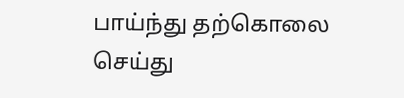பாய்ந்து தற்கொலை செய்து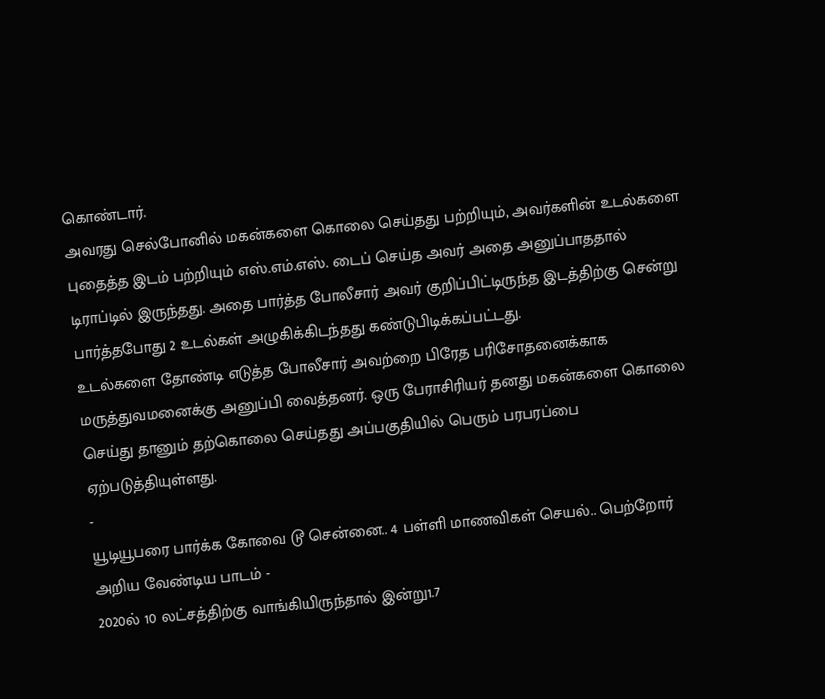கொண்டார்.
அவரது செல்போனில் மகன்களை கொலை செய்தது பற்றியும், அவர்களின் உடல்களை புதைத்த இடம் பற்றியும் எஸ்.எம்.எஸ். டைப் செய்த அவர் அதை அனுப்பாததால் டிராப்டில் இருந்தது. அதை பார்த்த போலீசார் அவர் குறிப்பிட்டிருந்த இடத்திற்கு சென்று பார்த்தபோது 2 உடல்கள் அழுகிக்கிடந்தது கண்டுபிடிக்கப்பட்டது.
உடல்களை தோண்டி எடுத்த போலீசார் அவற்றை பிரேத பரிசோதனைக்காக மருத்துவமனைக்கு அனுப்பி வைத்தனர். ஒரு பேராசிரியர் தனது மகன்களை கொலை செய்து தானும் தற்கொலை செய்தது அப்பகுதியில் பெரும் பரபரப்பை ஏற்படுத்தியுள்ளது.
-
யூடியூபரை பார்க்க கோவை டூ சென்னை.. 4 பள்ளி மாணவிகள் செயல்.. பெற்றோர் அறிய வேண்டிய பாடம் -
2020ல் 10 லட்சத்திற்கு வாங்கியிருந்தால் இன்று1.7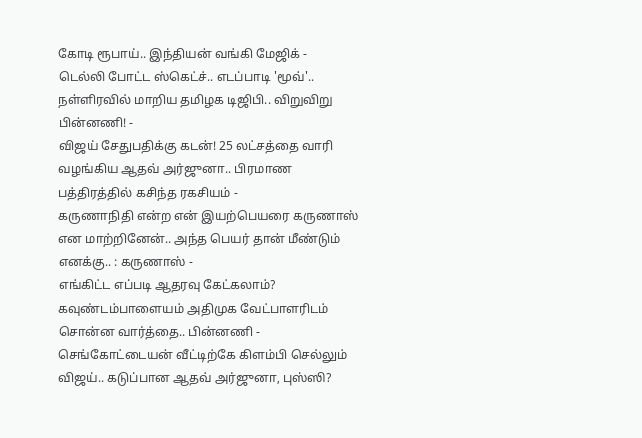கோடி ரூபாய்.. இந்தியன் வங்கி மேஜிக் -
டெல்லி போட்ட ஸ்கெட்ச்.. எடப்பாடி 'மூவ்'.. நள்ளிரவில் மாறிய தமிழக டிஜிபி.. விறுவிறு பின்னணி! -
விஜய் சேதுபதிக்கு கடன்! 25 லட்சத்தை வாரி வழங்கிய ஆதவ் அர்ஜுனா.. பிரமாண பத்திரத்தில் கசிந்த ரகசியம் -
கருணாநிதி என்ற என் இயற்பெயரை கருணாஸ் என மாற்றினேன்.. அந்த பெயர் தான் மீண்டும் எனக்கு.. : கருணாஸ் -
எங்கிட்ட எப்படி ஆதரவு கேட்கலாம்? கவுண்டம்பாளையம் அதிமுக வேட்பாளரிடம் சொன்ன வார்த்தை.. பின்னணி -
செங்கோட்டையன் வீட்டிற்கே கிளம்பி செல்லும் விஜய்.. கடுப்பான ஆதவ் அர்ஜுனா, புஸ்ஸி?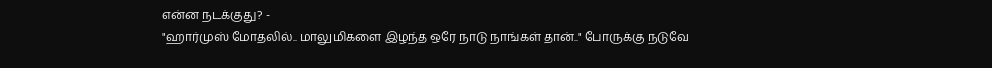என்ன நடக்குது? -
"ஹார்முஸ் மோதலில்.. மாலுமிகளை இழந்த ஒரே நாடு நாங்கள் தான்.." போருக்கு நடுவே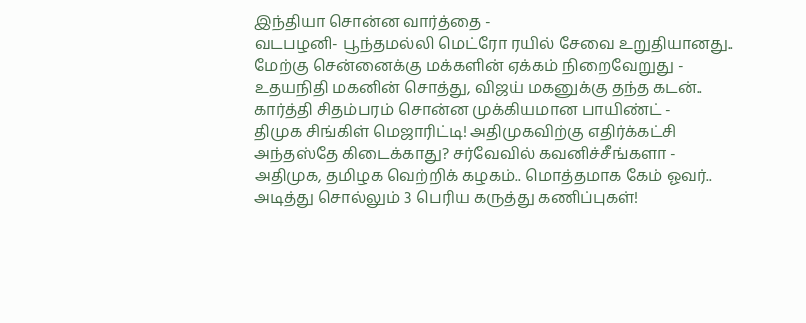இந்தியா சொன்ன வார்த்தை -
வடபழனி- பூந்தமல்லி மெட்ரோ ரயில் சேவை உறுதியானது.. மேற்கு சென்னைக்கு மக்களின் ஏக்கம் நிறைவேறுது -
உதயநிதி மகனின் சொத்து, விஜய் மகனுக்கு தந்த கடன்.. கார்த்தி சிதம்பரம் சொன்ன முக்கியமான பாயிண்ட் -
திமுக சிங்கிள் மெஜாரிட்டி! அதிமுகவிற்கு எதிர்க்கட்சி அந்தஸ்தே கிடைக்காது? சர்வேவில் கவனிச்சீங்களா -
அதிமுக, தமிழக வெற்றிக் கழகம்.. மொத்தமாக கேம் ஓவர்.. அடித்து சொல்லும் 3 பெரிய கருத்து கணிப்புகள்!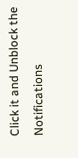Click it and Unblock the Notifications